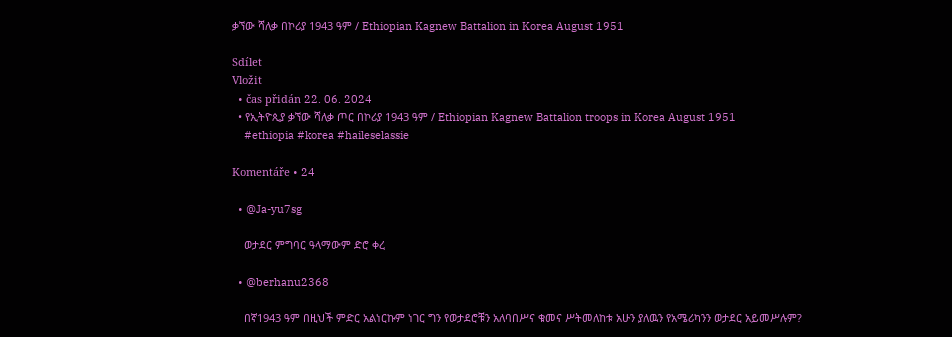ቃኘው ሻለቃ በኮሪያ 1943 ዓም / Ethiopian Kagnew Battalion in Korea August 1951

Sdílet
Vložit
  • čas přidán 22. 06. 2024
  • የኢትዮጲያ ቃኘው ሻለቃ ጦር በኮሪያ 1943 ዓም / Ethiopian Kagnew Battalion troops in Korea August 1951
    #ethiopia #korea #haileselassie

Komentáře • 24

  • @Ja-yu7sg

    ወታደር ምግባር ዓላማውም ድሮ ቀረ

  • @berhanu2368

    በኛ1943 ዓም በዚህች ምድር አልነርኩም ነገር ግን የወታደሮቹን አለባበሥና ቁመና ሥትመለከቱ አሁን ያለዉን የአሜሪካንን ወታደር አይመሥሉም?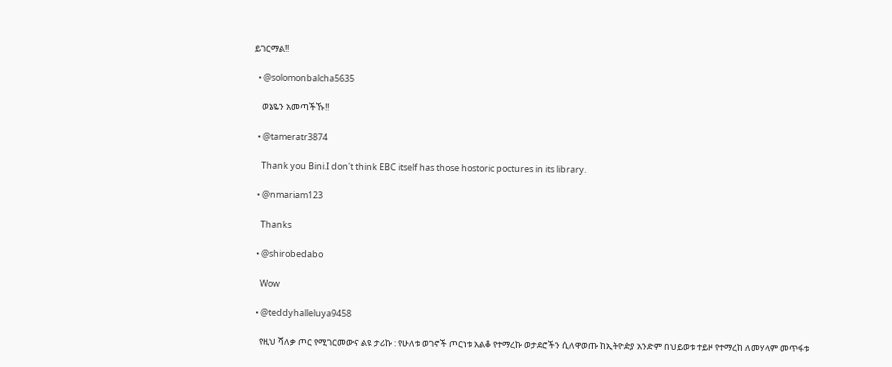ይገርማል!!

  • @solomonbalcha5635

    ወኔዬን አመጣችኹ!!

  • @tameratr3874

    Thank you Bini.I don't think EBC itself has those hostoric poctures in its library.

  • @nmariam123

    Thanks

  • @shirobedabo

    Wow

  • @teddyhalleluya9458

    የዚህ ሻለቃ ጦር የሚገርመውና ልዩ ታሪኩ : የሁለቱ ወገኖች ጦርነቱ አልቆ የተማረኩ ወታደሮችን ሲለዋወጡ ከኢትዮዽያ አንድም በህይወቱ ተይዞ የተማረከ ለመሃላም መጥፋቱ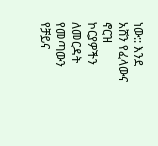ነው:: እንደ አሸን የፈላውና ኖርዝ ኮርያዎችን ለመርዳት የመጣውን የቻይና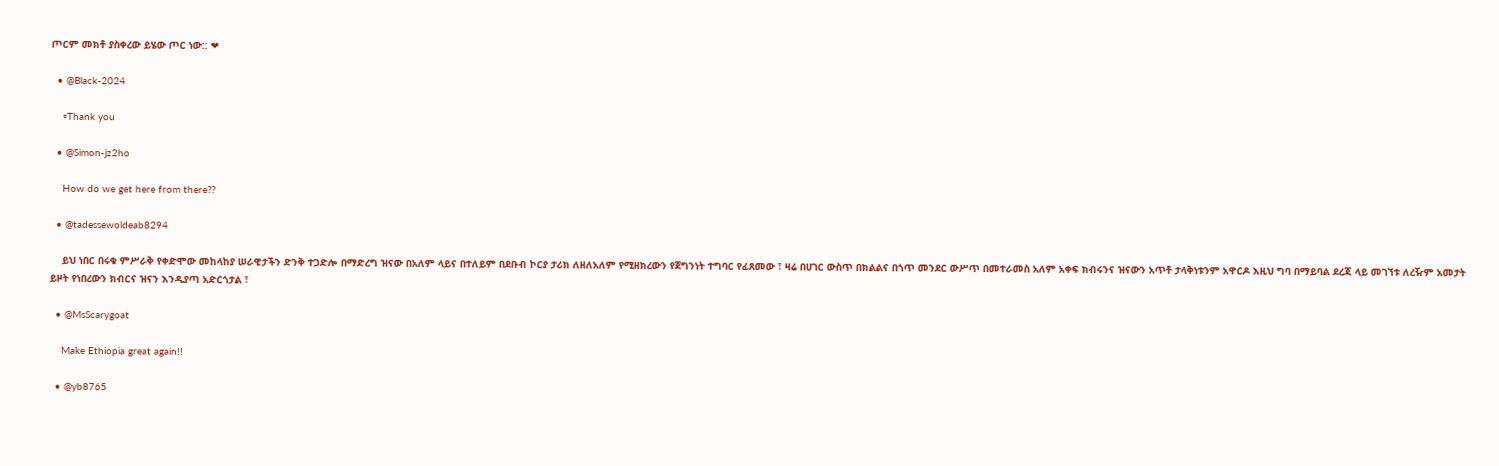ጦርም መክቶ ያስቀረው ይሄው ጦር ነው:: ❤

  • @Black-2024

    ▫Thank you

  • @Simon-jz2ho

    How do we get here from there??

  • @tadessewoldeab8294

    ይህ ነበር በሩቁ ምሥራቅ የቀድሞው መከላከያ ሠራዊታችን ድንቅ ተጋድሎ በማድረግ ዝናው በአለም ላይና በተለይም በደቡብ ኮርያ ታሪክ ለዘለአለም የሚዘክረውን የጀግንነት ተግባር የፈጸመው ፣ ዛሬ በሀገር ውስጥ በክልልና በጎጥ መንደር ውሥጥ በመተራመስ አለም አቀፍ ክብሩንና ዝናውን አጥቶ ታላቅነቱንም አዋርዶ እዚህ ግባ በማይባል ደረጃ ላይ መገኘቱ ለረዥም አመታት ይዞት የነበረውን ክብርና ዝናን እንዲያጣ አድርጎታል ፣

  • @MsScarygoat

    Make Ethiopia great again!!

  • @yb8765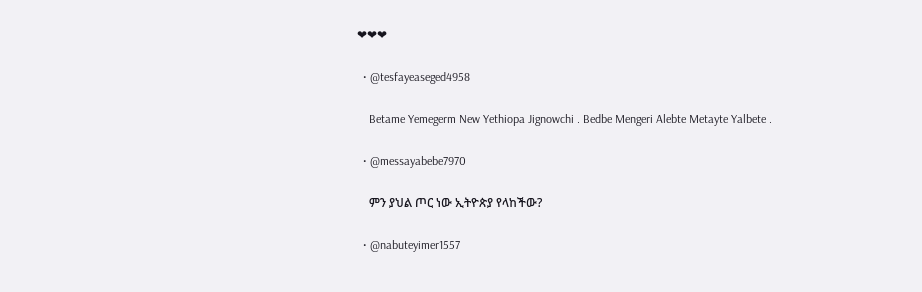❤❤❤

  • @tesfayeaseged4958

    Betame Yemegerm New Yethiopa Jignowchi . Bedbe Mengeri Alebte Metayte Yalbete .

  • @messayabebe7970

    ምን ያህል ጦር ነው ኢትዮጵያ የላከችው?

  • @nabuteyimer1557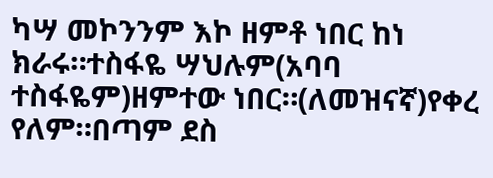ካሣ መኮንንም እኮ ዘምቶ ነበር ከነ ክራሩ።ተስፋዬ ሣህሉም(አባባ ተስፋዬም)ዘምተው ነበር።(ለመዝናኛ)የቀረ የለም።በጣም ደስ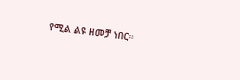የሚል ልዩ ዘመቻ ነበር።